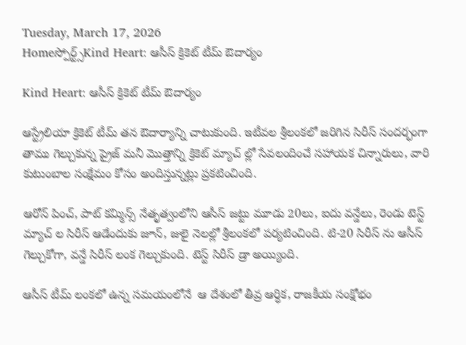Tuesday, March 17, 2026
Homeస్పోర్ట్స్Kind Heart: ఆసీస్ క్రికెట్ టీమ్ ఔదార్యం

Kind Heart: ఆసీస్ క్రికెట్ టీమ్ ఔదార్యం

ఆస్ట్రేలియా క్రికెట్ టీమ్ తన ఔదార్యాన్ని చాటుకుంది. ఇటీవల శ్రీలంకలో జరిగిన సిరీస్ సందర్భంగా తాము గెల్చుకున్న ప్రైజ్ మనీ మొత్తాన్ని క్రికెట్ మ్యాచ్ ల్లో సేవలందించే సహాయక చిన్నారులు, వారి కుటుంబాల సంక్షేమం కోసం అందిస్తున్నట్లు ప్రకటించింది.

ఆరోన్ పించ్, పాట్ కమ్మిన్స్ నేతృత్వంలోని ఆసీస్ జట్టు మూడు 20లు, ఐదు వన్డేలు, రెండు టెస్ట్ మ్యాచ్ ల సిరీస్ ఆడేందుకు జూన్, జులై నెలల్లో శ్రీలంకలో పర్యటించింది. టి-20 సిరీస్ ను ఆసీస్ గెల్చుకోగా, వన్డే సిరీస్ లంక గెల్చుకుంది. టెస్ట్ సిరీస్ డ్రా అయ్యింది.

ఆసీస్ టీమ్ లంకలో ఉన్న సమయంలోనే  ఆ దేశంలో తీవ్ర ఆర్ధిక, రాజకీయ సంక్షోభం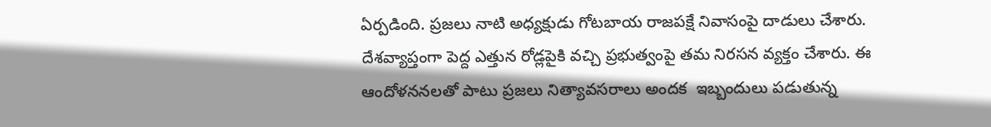ఏర్పడింది. ప్రజలు నాటి అధ్యక్షుడు గోటబాయ రాజపక్షే నివాసంపై దాడులు చేశారు. దేశవ్యాప్తంగా పెద్ద ఎత్తున రోడ్లపైకి వచ్చి ప్రభుత్వంపై తమ నిరసన వ్యక్తం చేశారు. ఈ ఆందోళననలతో పాటు ప్రజలు నిత్యావసరాలు అందక  ఇబ్బందులు పడుతున్న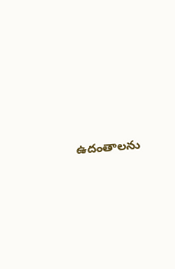ఉదంతాలను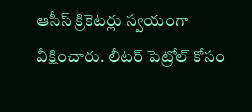ఆసీస్ క్రికెటర్లు స్వయంగా వీక్షించారు. లీటర్ పెట్రోల్ కోసం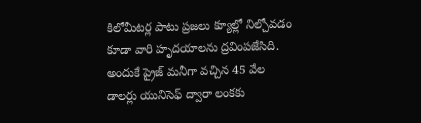కిలోమీటర్ల పాటు ప్రజలు క్యూల్లో నిల్చోవడం కూడా వారి హృదయాలను ద్రవింపజేసిది. అందుకే ప్రైజ్ మనీగా వచ్చిన 45 వేల డాలర్లు యునిసెఫ్ ద్వారా లంకకు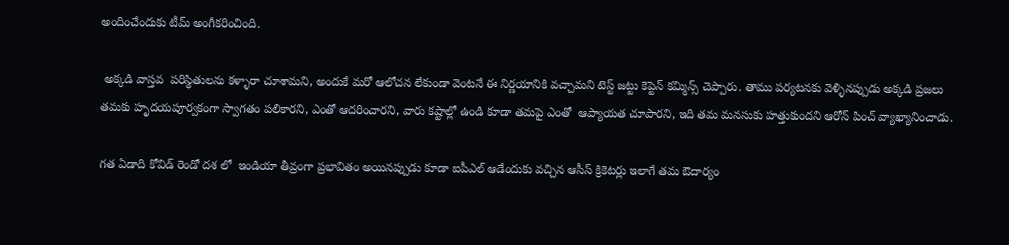అందించేందుకు టీమ్ అంగీకరించింది.

 అక్కడి వాస్తవ  పరిస్థితులను కళ్ళారా చూశామని, అందుకే మరో ఆలోచన లేకుండా వెంటనే ఈ నిర్ణయానికి వచ్చామని టెస్ట్ జట్టు కెప్టెన్ కమ్మిన్స్ చెప్పారు. తాము పర్యటనకు వెళ్ళినప్పుడు అక్కడి ప్రజలు తమకు హృదయపూర్వకంగా స్వాగతం పలికారని, ఎంతో ఆదరించారని, వారు కష్టాల్లో ఉండి కూడా తమపై ఎంతో  ఆప్యాయత చూపారని, ఇది తమ మనసుకు హత్తుకుందని ఆరోన్ పించ్ వ్యాఖ్యానించాడు.

గత ఏడాది కోవిడ్ రెండో దశ లో  ఇండియా తీవ్రంగా ప్రభావితం అయినప్పుడు కూడా ఐపీఎల్ ఆడేందుకు వచ్చిన ఆసీస్ క్రికెటర్లు ఇలాగే తమ ఔదార్యం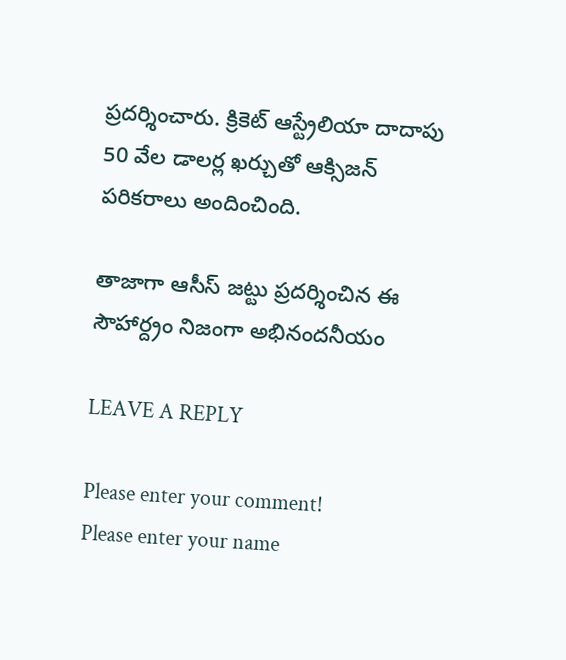ప్రదర్శించారు. క్రికెట్ ఆస్ట్రేలియా దాదాపు 50 వేల డాలర్ల ఖర్చుతో ఆక్సిజన్ పరికరాలు అందించింది.

తాజాగా ఆసీస్ జట్టు ప్రదర్శించిన ఈ సౌహార్ద్రం నిజంగా అభినందనీయం

LEAVE A REPLY

Please enter your comment!
Please enter your name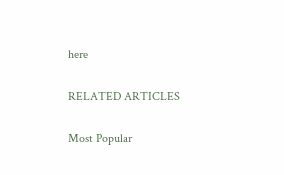here

RELATED ARTICLES

Most Popular